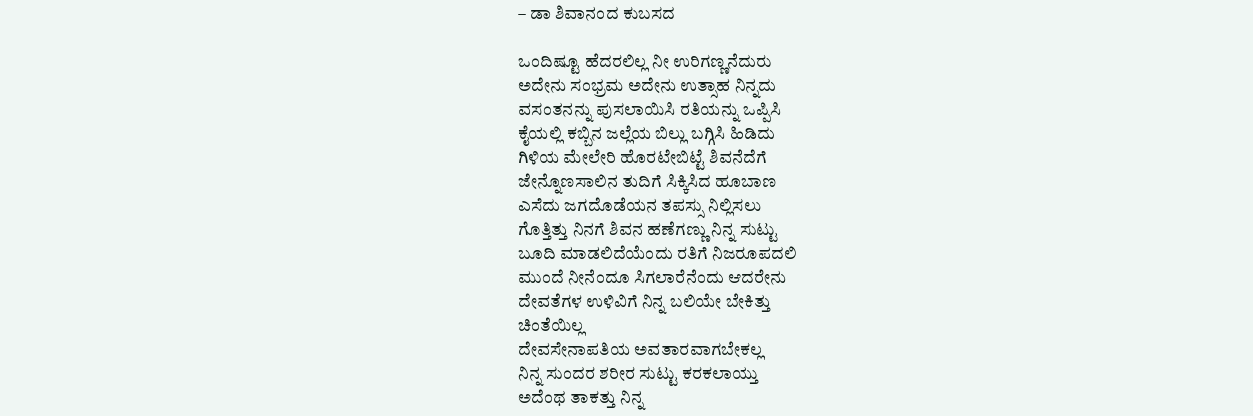– ಡಾ ಶಿವಾನಂದ ಕುಬಸದ

ಒಂದಿಷ್ಟೂ ಹೆದರಲಿಲ್ಲ ನೀ ಉರಿಗಣ್ಣನೆದುರು
ಅದೇನು ಸಂಭ್ರಮ ಅದೇನು ಉತ್ಸಾಹ ನಿನ್ನದು
ವಸಂತನನ್ನು ಪುಸಲಾಯಿಸಿ ರತಿಯನ್ನು ಒಪ್ಪಿಸಿ
ಕೈಯಲ್ಲಿ ಕಬ್ಬಿನ ಜಲ್ಲೆಯ ಬಿಲ್ಲು ಬಗ್ಗಿಸಿ ಹಿಡಿದು
ಗಿಳಿಯ ಮೇಲೇರಿ ಹೊರಟೇಬಿಟ್ಟೆ ಶಿವನೆದೆಗೆ
ಜೇನ್ನೊಣಸಾಲಿನ ತುದಿಗೆ ಸಿಕ್ಕಿಸಿದ ಹೂಬಾಣ
ಎಸೆದು ಜಗದೊಡೆಯನ ತಪಸ್ಸು ನಿಲ್ಲಿಸಲು
ಗೊತ್ತಿತ್ತು ನಿನಗೆ ಶಿವನ ಹಣೆಗಣ್ಣು ನಿನ್ನ ಸುಟ್ಟು
ಬೂದಿ ಮಾಡಲಿದೆಯೆಂದು ರತಿಗೆ ನಿಜರೂಪದಲಿ
ಮುಂದೆ ನೀನೆಂದೂ ಸಿಗಲಾರೆನೆಂದು ಆದರೇನು
ದೇವತೆಗಳ ಉಳಿವಿಗೆ ನಿನ್ನ ಬಲಿಯೇ ಬೇಕಿತ್ತು
ಚಿಂತೆಯಿಲ್ಲ
ದೇವಸೇನಾಪತಿಯ ಅವತಾರವಾಗಬೇಕಲ್ಲ
ನಿನ್ನ ಸುಂದರ ಶರೀರ ಸುಟ್ಟು ಕರಕಲಾಯ್ತು
ಅದೆಂಥ ತಾಕತ್ತು ನಿನ್ನ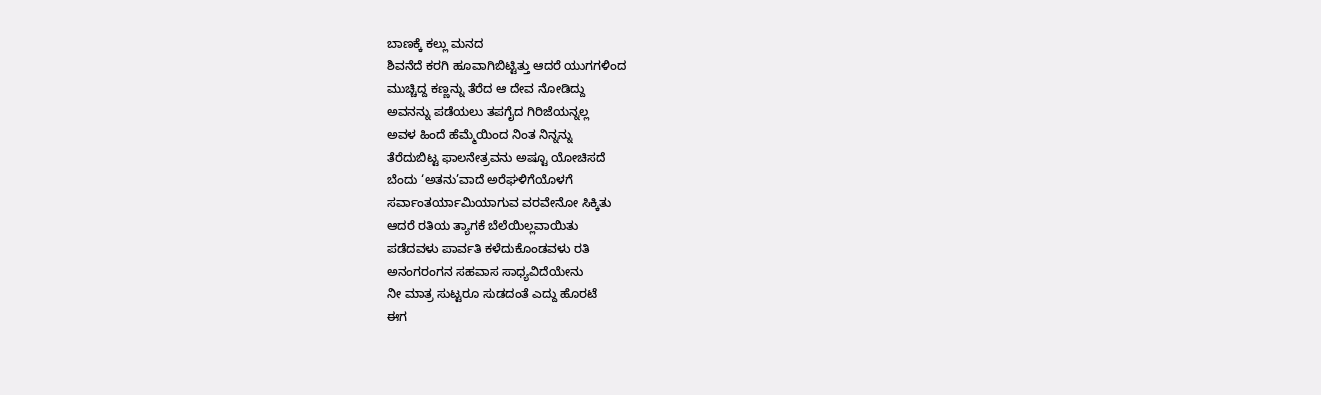ಬಾಣಕ್ಕೆ ಕಲ್ಲು ಮನದ
ಶಿವನೆದೆ ಕರಗಿ ಹೂವಾಗಿಬಿಟ್ಟಿತ್ತು ಆದರೆ ಯುಗಗಳಿಂದ
ಮುಚ್ಚಿದ್ದ ಕಣ್ಣನ್ನು ತೆರೆದ ಆ ದೇವ ನೋಡಿದ್ದು
ಅವನನ್ನು ಪಡೆಯಲು ತಪಗೈದ ಗಿರಿಜೆಯನ್ನಲ್ಲ
ಅವಳ ಹಿಂದೆ ಹೆಮ್ಮೆಯಿಂದ ನಿಂತ ನಿನ್ನನ್ನು
ತೆರೆದುಬಿಟ್ಟ ಫಾಲನೇತ್ರವನು ಅಷ್ಟೂ ಯೋಚಿಸದೆ
ಬೆಂದು ‘ಅತನು’ವಾದೆ ಅರೆಘಳಿಗೆಯೊಳಗೆ
ಸರ್ವಾಂತರ್ಯಾಮಿಯಾಗುವ ವರವೇನೋ ಸಿಕ್ಕಿತು
ಆದರೆ ರತಿಯ ತ್ಯಾಗಕೆ ಬೆಲೆಯಿಲ್ಲವಾಯಿತು
ಪಡೆದವಳು ಪಾರ್ವತಿ ಕಳೆದುಕೊಂಡವಳು ರತಿ
ಅನಂಗರಂಗನ ಸಹವಾಸ ಸಾಧ್ಯವಿದೆಯೇನು
ನೀ ಮಾತ್ರ ಸುಟ್ಟರೂ ಸುಡದಂತೆ ಎದ್ದು ಹೊರಟೆ
ಈಗ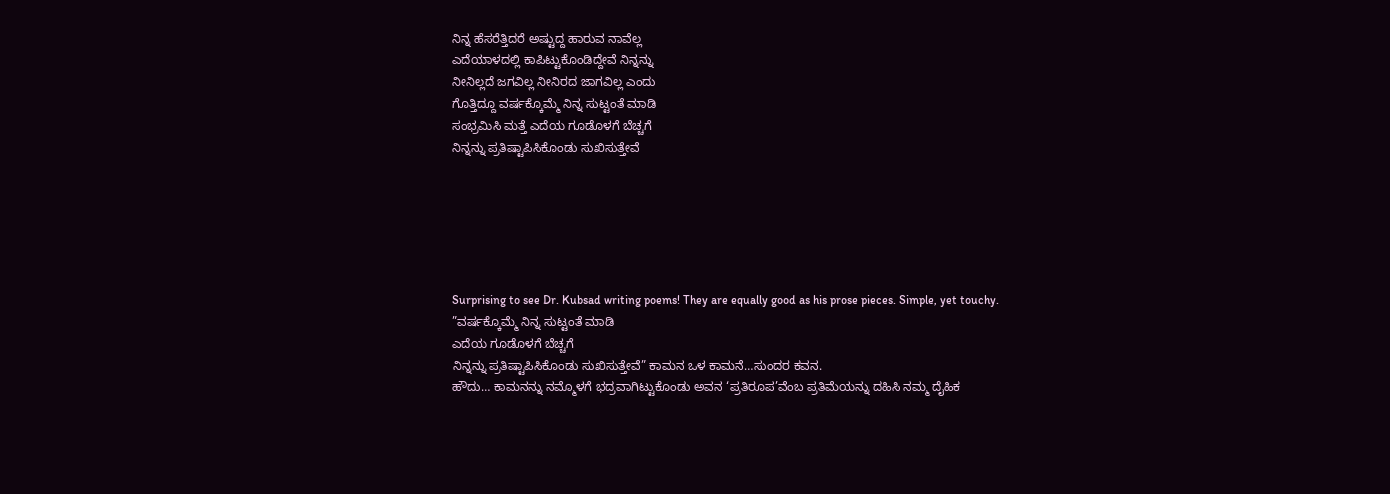ನಿನ್ನ ಹೆಸರೆತ್ತಿದರೆ ಅಷ್ಟುದ್ದ ಹಾರುವ ನಾವೆಲ್ಲ
ಎದೆಯಾಳದಲ್ಲಿ ಕಾಪಿಟ್ಟುಕೊಂಡಿದ್ದೇವೆ ನಿನ್ನನ್ನು
ನೀನಿಲ್ಲದೆ ಜಗವಿಲ್ಲ ನೀನಿರದ ಜಾಗವಿಲ್ಲ ಎಂದು
ಗೊತ್ತಿದ್ದೂ ವರ್ಷಕ್ಕೊಮ್ಮೆ ನಿನ್ನ ಸುಟ್ಟಂತೆ ಮಾಡಿ
ಸಂಭ್ರಮಿಸಿ ಮತ್ತೆ ಎದೆಯ ಗೂಡೊಳಗೆ ಬೆಚ್ಚಗೆ
ನಿನ್ನನ್ನು ಪ್ರತಿಷ್ಟಾಪಿಸಿಕೊಂಡು ಸುಖಿಸುತ್ತೇವೆ






Surprising to see Dr. Kubsad writing poems! They are equally good as his prose pieces. Simple, yet touchy.
”ವರ್ಷಕ್ಕೊಮ್ಮೆ ನಿನ್ನ ಸುಟ್ಟಂತೆ ಮಾಡಿ
ಎದೆಯ ಗೂಡೊಳಗೆ ಬೆಚ್ಚಗೆ
ನಿನ್ನನ್ನು ಪ್ರತಿಷ್ಟಾಪಿಸಿಕೊಂಡು ಸುಖಿಸುತ್ತೇವೆ” ಕಾಮನ ಒಳ ಕಾಮನೆ…ಸುಂದರ ಕವನ.
ಹೌದು… ಕಾಮನನ್ನು ನಮ್ಮೊಳಗೆ ಭದ್ರವಾಗಿಟ್ಟುಕೊಂಡು ಅವನ ‘ಪ್ರತಿರೂಪ’ವೆಂಬ ಪ್ರತಿಮೆಯನ್ನು ದಹಿಸಿ ನಮ್ಮ ದೈಹಿಕ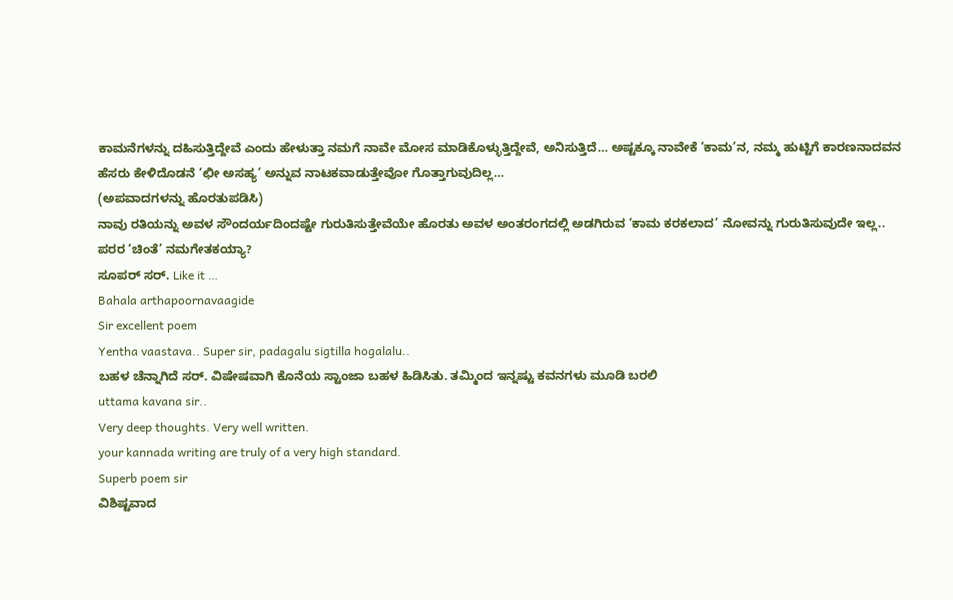ಕಾಮನೆಗಳನ್ನು ದಹಿಸುತ್ತಿದ್ದೇವೆ ಎಂದು ಹೇಳುತ್ತಾ ನಮಗೆ ನಾವೇ ಮೋಸ ಮಾಡಿಕೊಳ್ಳುತ್ತಿದ್ದೇವೆ, ಅನಿಸುತ್ತಿದೆ… ಅಷ್ಟಕ್ಕೂ ನಾವೇಕೆ ‘ಕಾಮ’ನ, ನಮ್ಮ ಹುಟ್ಟಿಗೆ ಕಾರಣನಾದವನ ಹೆಸರು ಕೇಳಿದೊಡನೆ ‘ಛೀ ಅಸಹ್ಯ’ ಅನ್ನುವ ನಾಟಕವಾಡುತ್ತೇವೋ ಗೊತ್ತಾಗುವುದಿಲ್ಲ…
(ಅಪವಾದಗಳನ್ನು ಹೊರತುಪಡಿಸಿ)
ನಾವು ರತಿಯನ್ನು ಅವಳ ಸೌಂದರ್ಯದಿಂದಷ್ಟೇ ಗುರುತಿಸುತ್ತೇವೆಯೇ ಹೊರತು ಅವಳ ಅಂತರಂಗದಲ್ಲಿ ಅಡಗಿರುವ ‘ಕಾಮ ಕರಕಲಾದ’ ನೋವನ್ನು ಗುರುತಿಸುವುದೇ ಇಲ್ಲ..
ಪರರ ‘ಚಿಂತೆ’ ನಮಗೇತಕಯ್ಯಾ?
ಸೂಪರ್ ಸರ್. Like it …
Bahala arthapoornavaagide
Sir excellent poem
Yentha vaastava.. Super sir, padagalu sigtilla hogalalu..
ಬಹಳ ಚೆನ್ನಾಗಿದೆ ಸರ್. ವಿಷೇಷವಾಗಿ ಕೊನೆಯ ಸ್ಟಾಂಜಾ ಬಹಳ ಹಿಡಿಸಿತು. ತಮ್ಮಿಂದ ಇನ್ನಷ್ಟು ಕವನಗಳು ಮೂಡಿ ಬರಲಿ
uttama kavana sir..
Very deep thoughts. Very well written.
your kannada writing are truly of a very high standard.
Superb poem sir
ವಿಶಿಷ್ಟವಾದ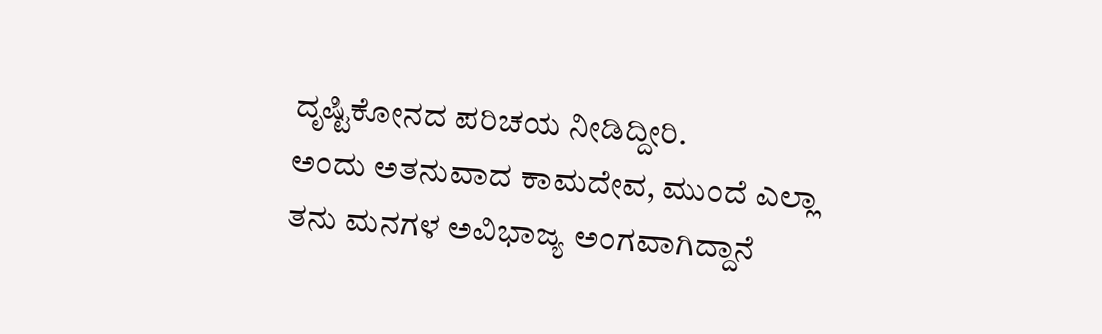ದೃಷ್ಟಿಕೋನದ ಪರಿಚಯ ನೀಡಿದ್ದೀರಿ.
ಅಂದು ಅತನುವಾದ ಕಾಮದೇವ, ಮುಂದೆ ಎಲ್ಲಾ ತನು ಮನಗಳ ಅವಿಭಾಜ್ಯ ಅಂಗವಾಗಿದ್ದಾನೆ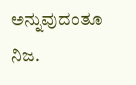ಅನ್ನುವುದಂತೂ ನಿಜ.